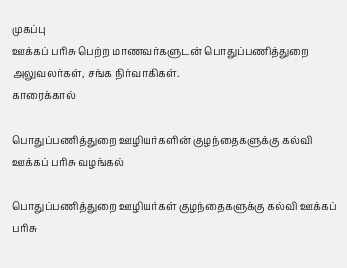முகப்பு
ஊக்கப் பரிசு பெற்ற மாணவர்களுடன் பொதுப்பணித்துறை அலுவலர்கள், சங்க நிர்வாகிகள்.
காரைக்கால்

பொதுப்பணித்துறை ஊழியர்களின் குழந்தைகளுக்கு கல்வி ஊக்கப் பரிசு வழங்கல்

பொதுப்பணித்துறை ஊழியர்கள் குழந்தைகளுக்கு கல்வி ஊக்கப் பரிசு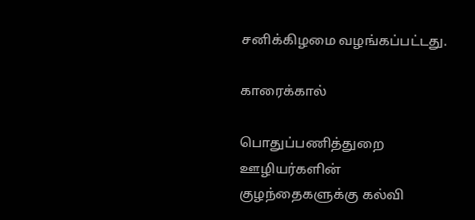சனிக்கிழமை வழங்கப்பட்டது.

காரைக்கால்

பொதுப்பணித்துறை ஊழியர்களின் குழந்தைகளுக்கு கல்வி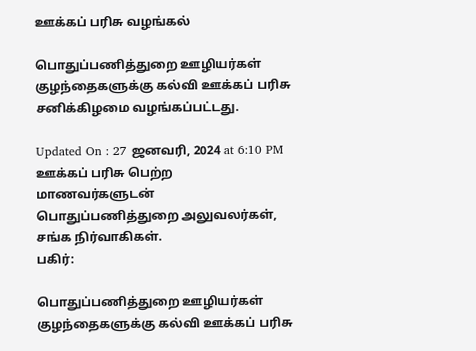ஊக்கப் பரிசு வழங்கல்

பொதுப்பணித்துறை ஊழியர்கள் குழந்தைகளுக்கு கல்வி ஊக்கப் பரிசு சனிக்கிழமை வழங்கப்பட்டது.

Updated On : 27 ஜனவரி, 2024 at 6:10 PM
ஊக்கப் பரிசு பெற்ற மாணவர்களுடன் பொதுப்பணித்துறை அலுவலர்கள், சங்க நிர்வாகிகள்.
பகிர்:

பொதுப்பணித்துறை ஊழியர்கள் குழந்தைகளுக்கு கல்வி ஊக்கப் பரிசு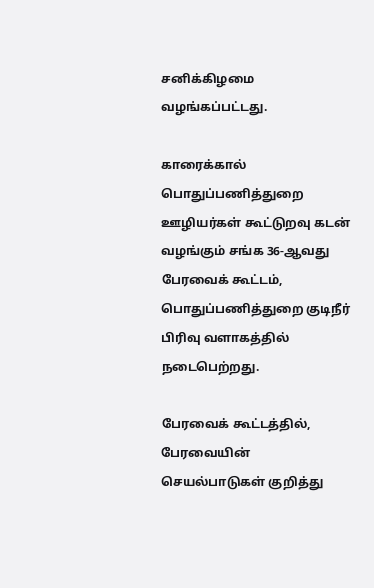சனிக்கிழமை வழங்கப்பட்டது.

காரைக்கால் பொதுப்பணித்துறை ஊழியர்கள் கூட்டுறவு கடன் வழங்கும் சங்க 36-ஆவது பேரவைக் கூட்டம், பொதுப்பணித்துறை குடிநீர் பிரிவு வளாகத்தில் நடைபெற்றது.

பேரவைக் கூட்டத்தில், பேரவையின் செயல்பாடுகள் குறித்து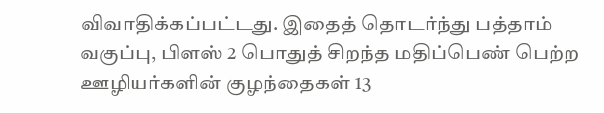விவாதிக்கப்பட்டது. இதைத் தொடர்ந்து பத்தாம் வகுப்பு, பிளஸ் 2 பொதுத் சிறந்த மதிப்பெண் பெற்ற ஊழியர்களின் குழந்தைகள் 13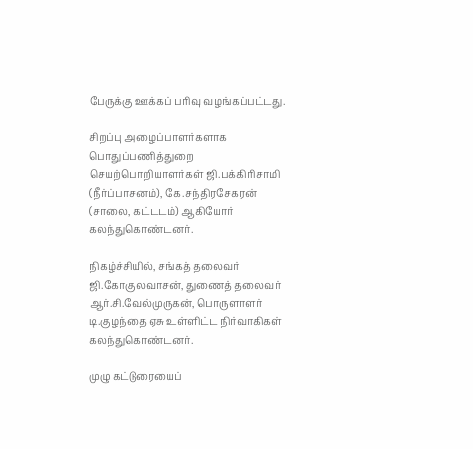பேருக்கு ஊக்கப் பரிவு வழங்கப்பட்டது.

சிறப்பு அழைப்பாளர்களாக பொதுப்பணித்துறை செயற்பொறியாளர்கள் ஜி.பக்கிரிசாமி (நீர்ப்பாசனம்), கே.சந்திரசேகரன் (சாலை, கட்டடம்) ஆகியோர் கலந்துகொண்டனர்.

நிகழ்ச்சியில், சங்கத் தலைவர் ஜி.கோகுலவாசன், துணைத் தலைவர் ஆர்.சி.வேல்முருகன், பொருளாளர் டி.குழந்தை ஏசு உள்ளிட்ட நிர்வாகிகள் கலந்துகொண்டனர்.

முழு கட்டுரையைப்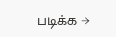படிக்க →